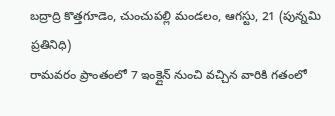బద్రాద్రి కొత్తగూడెం, చుంచుపల్లి మండలం, ఆగస్టు, 21 (పున్నమి ప్రతినిధి)
రామవరం ప్రాంతంలో 7 ఇంక్లైన్ నుంచి వచ్చిన వారికి గతంలో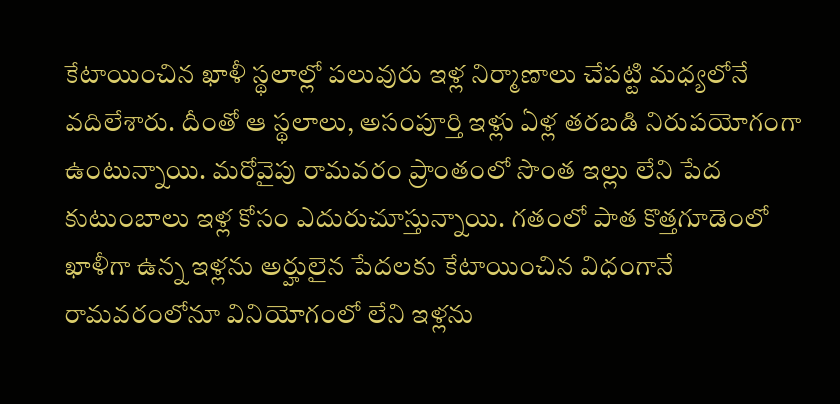కేటాయించిన ఖాళీ స్థలాల్లో పలువురు ఇళ్ల నిర్మాణాలు చేపట్టి మధ్యలోనే వదిలేశారు. దీంతో ఆ స్థలాలు, అసంపూర్తి ఇళ్లు ఏళ్ల తరబడి నిరుపయోగంగా ఉంటున్నాయి. మరోవైపు రామవరం ప్రాంతంలో సొంత ఇల్లు లేని పేద కుటుంబాలు ఇళ్ల కోసం ఎదురుచూస్తున్నాయి. గతంలో పాత కొత్తగూడెంలో ఖాళీగా ఉన్న ఇళ్లను అర్హులైన పేదలకు కేటాయించిన విధంగానే రామవరంలోనూ వినియోగంలో లేని ఇళ్లను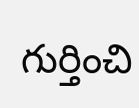గుర్తించి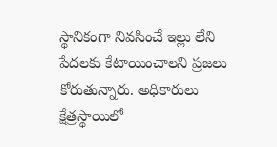స్థానికంగా నివసించే ఇల్లు లేని పేదలకు కేటాయించాలని ప్రజలు కోరుతున్నారు. అధికారులు క్షేత్రస్థాయిలో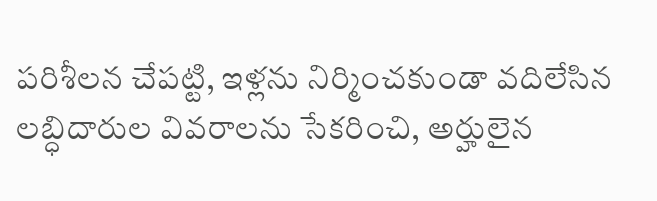పరిశీలన చేపట్టి, ఇళ్లను నిర్మించకుండా వదిలేసిన లబ్ధిదారుల వివరాలను సేకరించి, అర్హులైన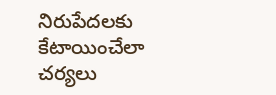నిరుపేదలకు కేటాయించేలా చర్యలు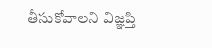తీసుకోవాలని విజ్ఞప్తి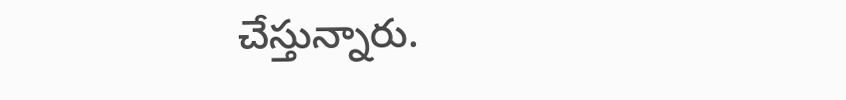చేస్తున్నారు.